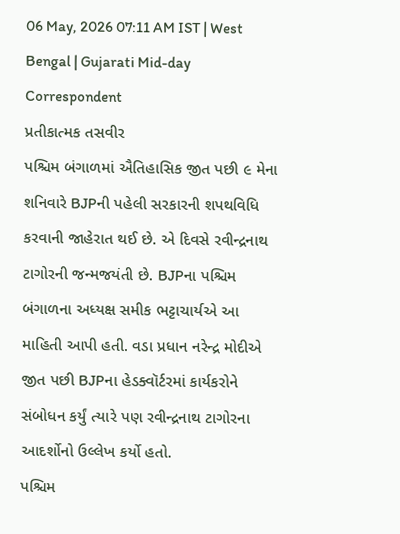06 May, 2026 07:11 AM IST | West Bengal | Gujarati Mid-day Correspondent
પ્રતીકાત્મક તસવીર
પશ્ચિમ બંગાળમાં ઐતિહાસિક જીત પછી ૯ મેના શનિવારે BJPની પહેલી સરકારની શપથવિધિ કરવાની જાહેરાત થઈ છે. એ દિવસે રવીન્દ્રનાથ ટાગોરની જન્મજયંતી છે. BJPના પશ્ચિમ બંગાળના અધ્યક્ષ સમીક ભટ્ટાચાર્યએ આ માહિતી આપી હતી. વડા પ્રધાન નરેન્દ્ર મોદીએ જીત પછી BJPના હેડક્વૉર્ટરમાં કાર્યકરોને સંબોધન કર્યું ત્યારે પણ રવીન્દ્રનાથ ટાગોરના આદર્શોનો ઉલ્લેખ કર્યો હતો.
પશ્ચિમ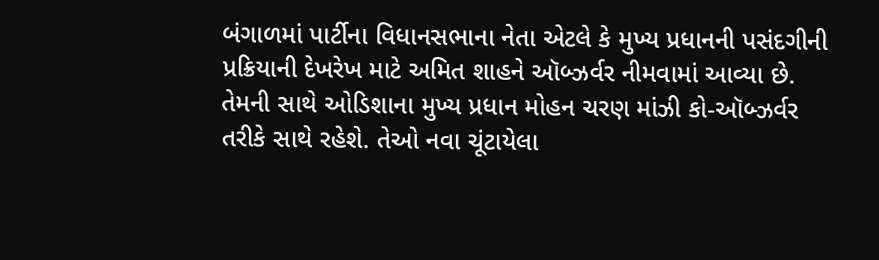બંગાળમાં પાર્ટીના વિધાનસભાના નેતા એટલે કે મુખ્ય પ્રધાનની પસંદગીની પ્રક્રિયાની દેખરેખ માટે અમિત શાહને ઑબ્ઝર્વર નીમવામાં આવ્યા છે. તેમની સાથે ઓડિશાના મુખ્ય પ્રધાન મોહન ચરણ માંઝી કો-ઑબ્ઝર્વર તરીકે સાથે રહેશે. તેઓ નવા ચૂંટાયેલા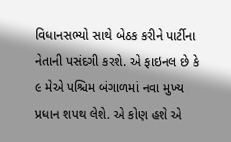વિધાનસભ્યો સાથે બેઠક કરીને પાર્ટીના નેતાની પસંદગી કરશે. એ ફાઇનલ છે કે ૯ મેએ પશ્ચિમ બંગાળમાં નવા મુખ્ય પ્રધાન શપથ લેશે. એ કોણ હશે એ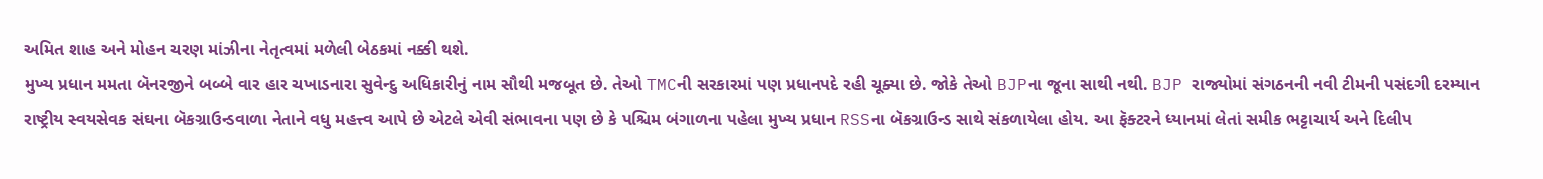અમિત શાહ અને મોહન ચરણ માંઝીના નેતૃત્વમાં મળેલી બેઠકમાં નક્કી થશે.
મુખ્ય પ્રધાન મમતા બૅનરજીને બબ્બે વાર હાર ચખાડનારા સુવેન્દુ અધિકારીનું નામ સૌથી મજબૂત છે. તેઓ TMCની સરકારમાં પણ પ્રધાનપદે રહી ચૂક્યા છે. જોકે તેઓ BJPના જૂના સાથી નથી. BJP રાજ્યોમાં સંગઠનની નવી ટીમની પસંદગી દરમ્યાન રાષ્ટ્રીય સ્વયસેવક સંઘના બૅકગ્રાઉન્ડવાળા નેતાને વધુ મહત્ત્વ આપે છે એટલે એવી સંભાવના પણ છે કે પશ્ચિમ બંગાળના પહેલા મુખ્ય પ્રધાન RSSના બૅકગ્રાઉન્ડ સાથે સંકળાયેલા હોય. આ ફૅક્ટરને ધ્યાનમાં લેતાં સમીક ભટ્ટાચાર્ય અને દિલીપ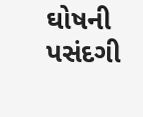ઘોષની પસંદગી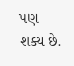પણ શક્ય છે.